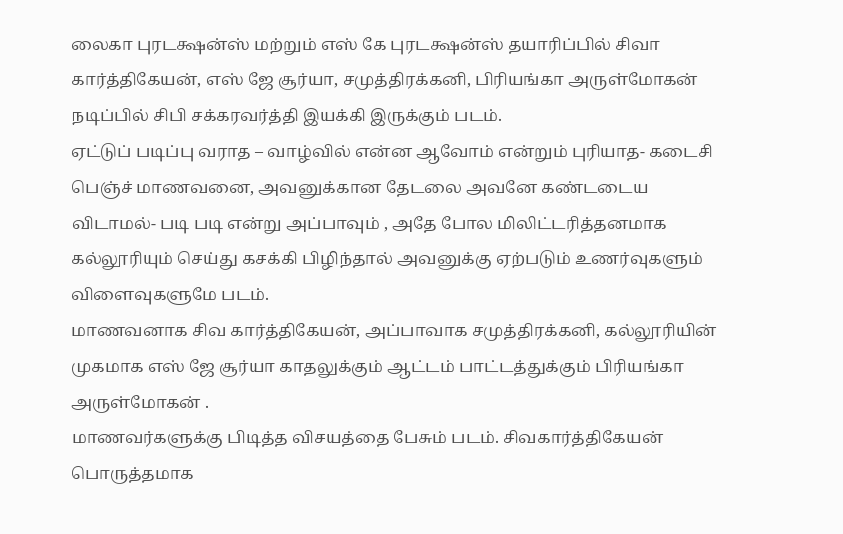லைகா புரடக்ஷன்ஸ் மற்றும் எஸ் கே புரடக்ஷன்ஸ் தயாரிப்பில் சிவா கார்த்திகேயன், எஸ் ஜே சூர்யா, சமுத்திரக்கனி, பிரியங்கா அருள்மோகன் நடிப்பில் சிபி சக்கரவர்த்தி இயக்கி இருக்கும் படம்.
ஏட்டுப் படிப்பு வராத – வாழ்வில் என்ன ஆவோம் என்றும் புரியாத- கடைசி பெஞ்ச் மாணவனை, அவனுக்கான தேடலை அவனே கண்டடைய விடாமல்- படி படி என்று அப்பாவும் , அதே போல மிலிட்டரித்தனமாக கல்லூரியும் செய்து கசக்கி பிழிந்தால் அவனுக்கு ஏற்படும் உணர்வுகளும் விளைவுகளுமே படம்.
மாணவனாக சிவ கார்த்திகேயன், அப்பாவாக சமுத்திரக்கனி, கல்லூரியின் முகமாக எஸ் ஜே சூர்யா காதலுக்கும் ஆட்டம் பாட்டத்துக்கும் பிரியங்கா அருள்மோகன் .
மாணவர்களுக்கு பிடித்த விசயத்தை பேசும் படம். சிவகார்த்திகேயன் பொருத்தமாக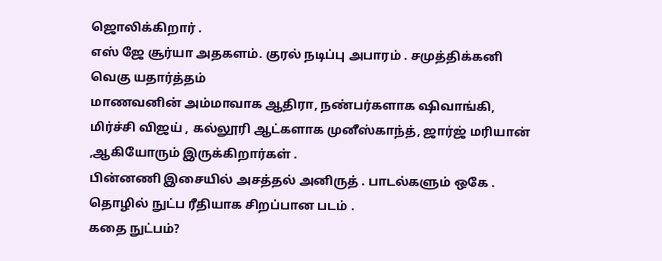ஜொலிக்கிறார் .
எஸ் ஜே சூர்யா அதகளம். குரல் நடிப்பு அபாரம் . சமுத்திக்கனி வெகு யதார்த்தம்
மாணவனின் அம்மாவாக ஆதிரா, நண்பர்களாக ஷிவாங்கி, மிர்ச்சி விஜய் , கல்லூரி ஆட்களாக முனீஸ்காந்த், ஜார்ஜ் மரியான் ,ஆகியோரும் இருக்கிறார்கள் .
பின்னணி இசையில் அசத்தல் அனிருத் . பாடல்களும் ஒகே . தொழில் நுட்ப ரீதியாக சிறப்பான படம் .
கதை நுட்பம்?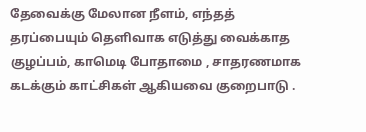தேவைக்கு மேலான நீளம், எந்தத் தரப்பையும் தெளிவாக எடுத்து வைக்காத குழப்பம், காமெடி போதாமை , சாதரணமாக கடக்கும் காட்சிகள் ஆகியவை குறைபாடு .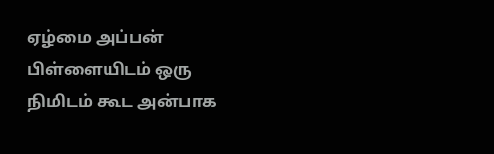ஏழ்மை அப்பன் பிள்ளையிடம் ஒரு நிமிடம் கூட அன்பாக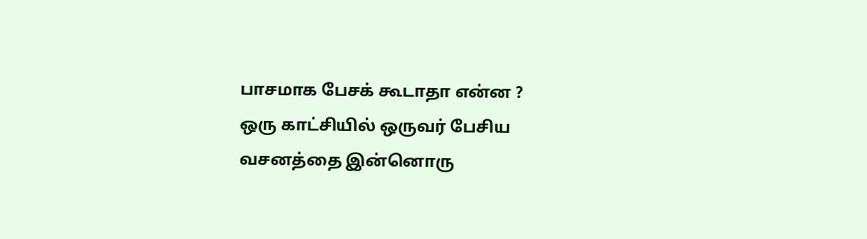பாசமாக பேசக் கூடாதா என்ன ?
ஒரு காட்சியில் ஒருவர் பேசிய வசனத்தை இன்னொரு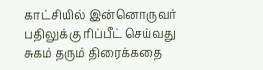காட்சியில் இன்னொருவர் பதிலுக்கு ரிப்பீட் செய்வது சுகம் தரும் திரைக்கதை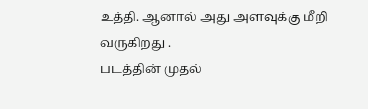உத்தி. ஆனால் அது அளவுக்கு மீறி வருகிறது .
படத்தின் முதல்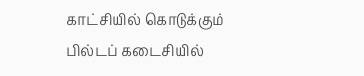காட்சியில் கொடுக்கும் பில்டப் கடைசியில்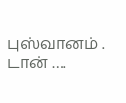புஸ்வானம் .
டான் ….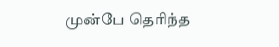முன்பே தெரிந்த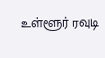உள்ளூர் ரவுடி